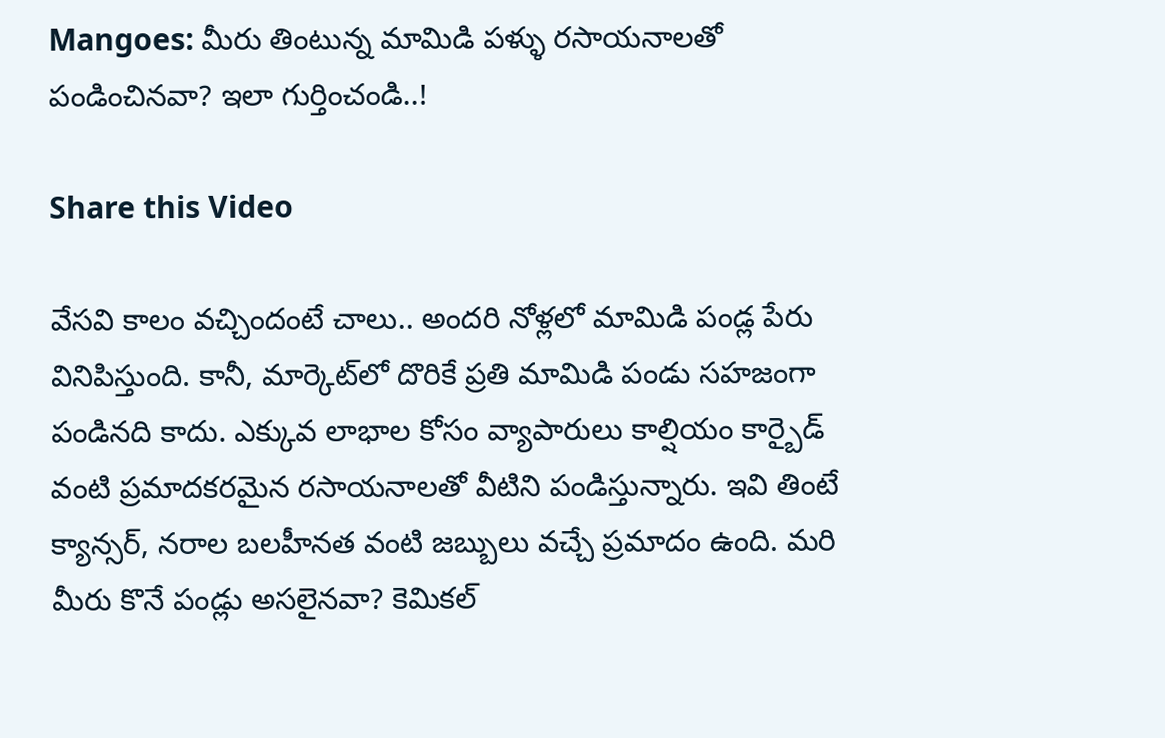Mangoes: మీరు తింటున్న మామిడి పళ్ళు రసాయనాలతో పండించినవా? ఇలా గుర్తించండి..!

Share this Video

వేసవి కాలం వచ్చిందంటే చాలు.. అందరి నోళ్లలో మామిడి పండ్ల పేరు వినిపిస్తుంది. కానీ, మార్కెట్‌లో దొరికే ప్రతి మామిడి పండు సహజంగా పండినది కాదు. ఎక్కువ లాభాల కోసం వ్యాపారులు కాల్షియం కార్బైడ్ వంటి ప్రమాదకరమైన రసాయనాలతో వీటిని పండిస్తున్నారు. ఇవి తింటే క్యాన్సర్, నరాల బలహీనత వంటి జబ్బులు వచ్చే ప్రమాదం ఉంది. మరి మీరు కొనే పండ్లు అసలైనవా? కెమికల్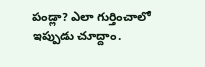పండ్లా? ఎలా గుర్తించాలో ఇప్పుడు చూద్దాం.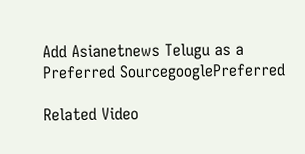Add Asianetnews Telugu as a Preferred SourcegooglePreferred

Related Video